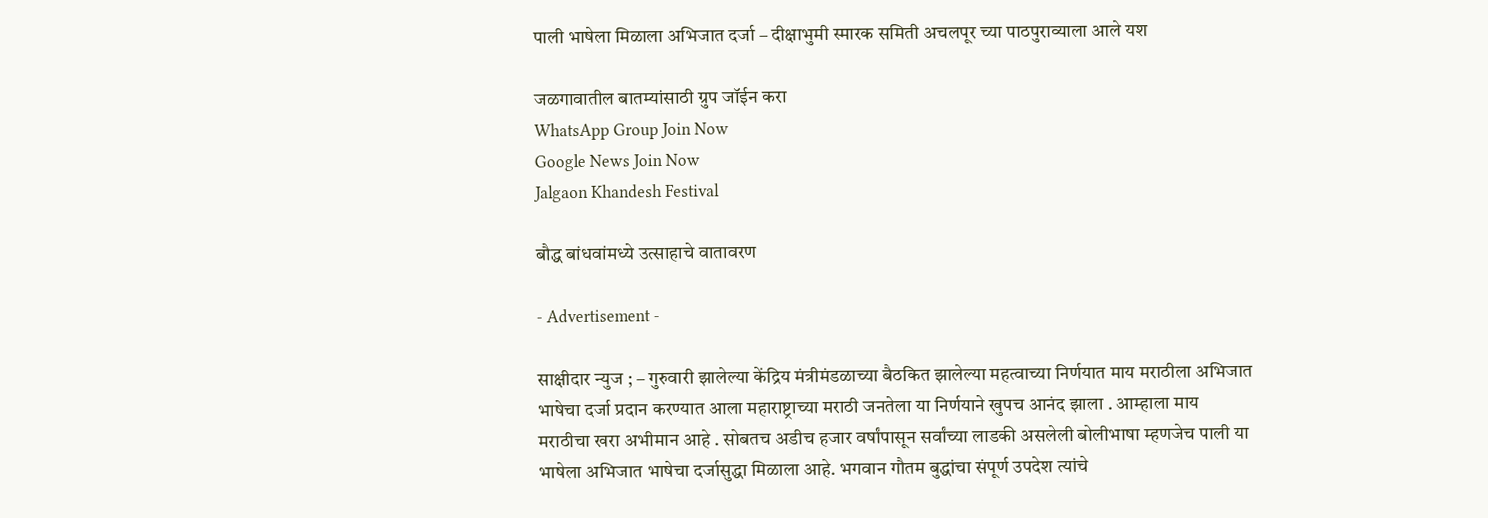पाली भाषेला मिळाला अभिजात दर्जा – दीक्षाभुमी स्मारक समिती अचलपूर च्या पाठपुराव्याला आले यश

जळगावातील बातम्यांसाठी ग्रुप जॉईन करा
WhatsApp Group Join Now
Google News Join Now
Jalgaon Khandesh Festival

बौद्ध बांधवांमध्ये उत्साहाचे वातावरण

- Advertisement -

साक्षीदार न्युज ; – गुरुवारी झालेल्या केंद्रिय मंत्रीमंडळाच्या बैठकित झालेल्या महत्वाच्या निर्णयात माय मराठीला अभिजात भाषेचा दर्जा प्रदान करण्यात आला महाराष्ट्राच्या मराठी जनतेला या निर्णयाने खुपच आनंद झाला . आम्हाला माय मराठीचा खरा अभीमान आहे . सोबतच अडीच हजार वर्षांपासून सर्वांच्या लाडकी असलेली बोलीभाषा म्हणजेच पाली या भाषेला अभिजात भाषेचा दर्जासुद्धा मिळाला आहे. भगवान गौतम बुद्धांचा संपूर्ण उपदेश त्यांचे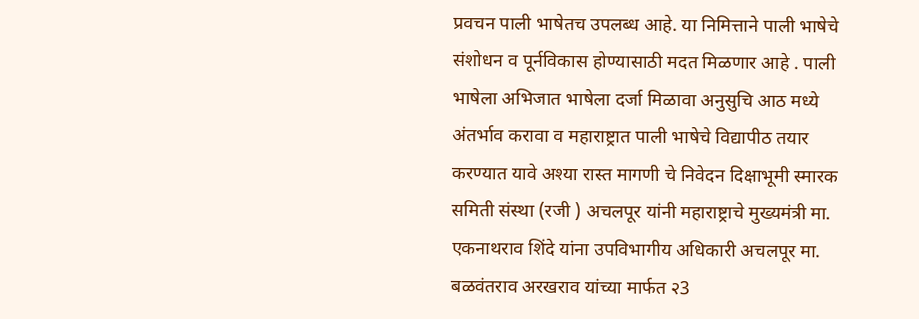प्रवचन पाली भाषेतच उपलब्ध आहे. या निमित्ताने पाली भाषेचे संशोधन व पूर्नविकास होण्यासाठी मदत मिळणार आहे . पाली भाषेला अभिजात भाषेला दर्जा मिळावा अनुसुचि आठ मध्ये अंतर्भाव करावा व महाराष्ट्रात पाली भाषेचे विद्यापीठ तयार करण्यात यावे अश्या रास्त मागणी चे निवेदन दिक्षाभूमी स्मारक समिती संस्था (रजी ) अचलपूर यांनी महाराष्ट्राचे मुख्यमंत्री मा. एकनाथराव शिंदे यांना उपविभागीय अधिकारी अचलपूर मा. बळवंतराव अरखराव यांच्या मार्फत २3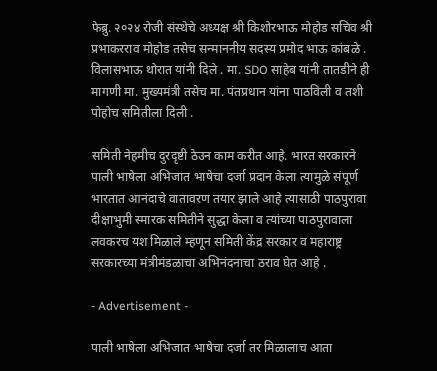फेब्रु. २०२४ रोजी संस्थेचे अध्यक्ष श्री किशोरभाऊ मोहोड सचिव श्री प्रभाकरराव मोहोड तसेच सन्माननीय सदस्य प्रमोद भाऊ कांबळे . विलासभाऊ थोरात यांनी दिले . मा. SDO साहेब यांनी तातडीने ही मागणी मा. मुख्यमंत्री तसेच मा. पंतप्रधान यांना पाठविली व तशी पोहोच समितीला दिली .

समिती नेहमीच दुरदृष्टी ठेउन काम करीत आहे. भारत सरकारने पाली भाषेला अभिजात भाषेचा दर्जा प्रदान केला त्यामुळे संपूर्ण भारतात आनंदाचे वातावरण तयार झाले आहे त्यासाठी पाठपुरावा दीक्षाभुमी स्मारक समितीने सुद्धा केला व त्यांच्या पाठपुरावाला लवकरच यश मिळाले म्हणून समिती केंद्र सरकार व महाराष्ट्र सरकारच्या मंत्रीमंडळाचा अभिनंदनाचा ठराव घेत आहे .

- Advertisement -

पाली भाषेला अभिजात भाषेचा दर्जा तर मिळालाच आता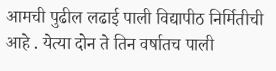आमची पुढील लढाई पाली विद्यापीठ निर्मितीची आहे . येत्या दोन ते तिन वर्षातच पाली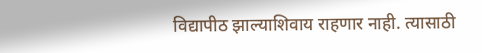विद्यापीठ झाल्याशिवाय राहणार नाही. त्यासाठी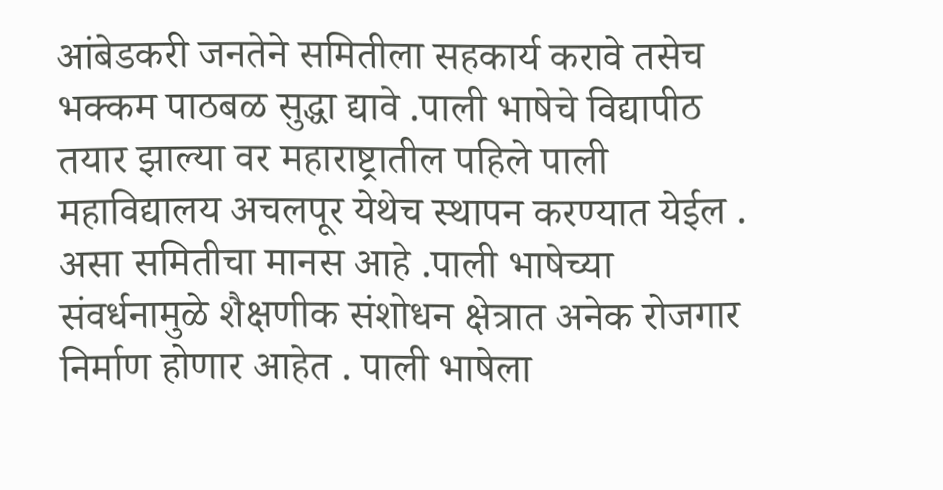आंबेडकरी जनतेने समितीला सहकार्य करावे तसेच भक्कम पाठबळ सुद्धा द्यावे .पाली भाषेचे विद्यापीठ तयार झाल्या वर महाराष्ट्रातील पहिले पाली महाविद्यालय अचलपूर येथेच स्थापन करण्यात येईल . असा समितीचा मानस आहे .पाली भाषेच्या संवर्धनामुळे शैक्षणीक संशोधन क्षेत्रात अनेक रोजगार निर्माण होणार आहेत . पाली भाषेला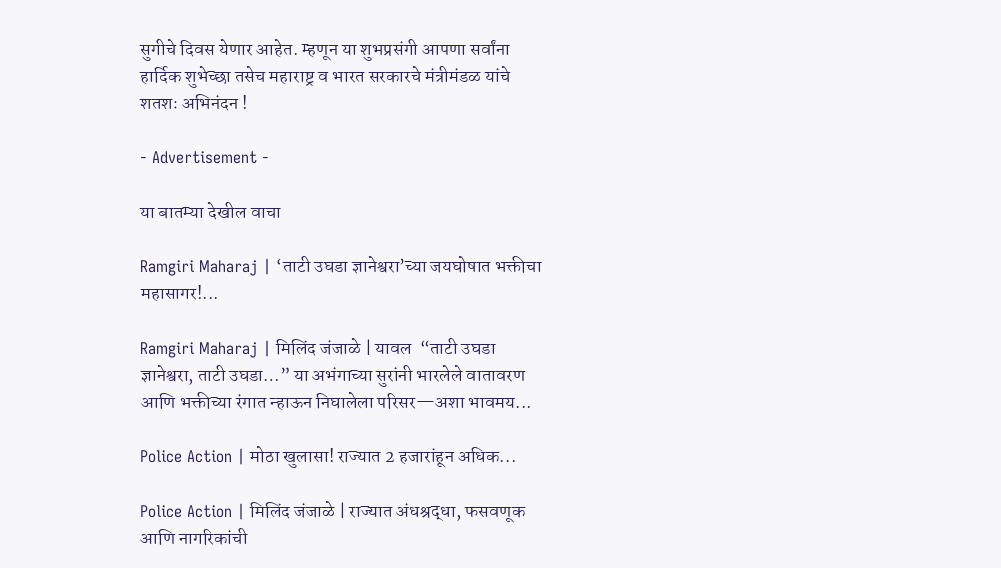सुगीचे दिवस येणार आहेत. म्हणून या शुभप्रसंगी आपणा सर्वांना हार्दिक शुभेच्छा तसेच महाराष्ट्र व भारत सरकारचे मंत्रीमंडळ यांचे शतशः अभिनंदन !

- Advertisement -

या बातम्या देखील वाचा

Ramgiri Maharaj | ‘ताटी उघडा ज्ञानेश्वरा’च्या जयघोषात भक्तीचा महासागर!...

Ramgiri Maharaj | मिलिंद जंजाळे | यावल  “ताटी उघडा ज्ञानेश्वरा, ताटी उघडा…” या अभंगाच्या सुरांनी भारलेले वातावरण आणि भक्तीच्या रंगात न्हाऊन निघालेला परिसर—अशा भावमय...

Police Action | मोठा खुलासा! राज्यात 2 हजारांहून अधिक...

Police Action | मिलिंद जंजाळे | राज्यात अंधश्रद्धा, फसवणूक आणि नागरिकांची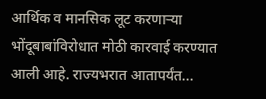आर्थिक व मानसिक लूट करणाऱ्या भोंदूबाबांविरोधात मोठी कारवाई करण्यात आली आहे. राज्यभरात आतापर्यंत...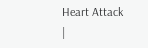Heart Attack |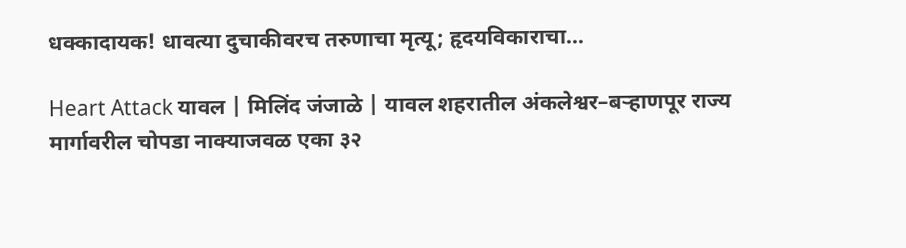धक्कादायक! धावत्या दुचाकीवरच तरुणाचा मृत्यू; हृदयविकाराचा...

Heart Attack यावल | मिलिंद जंजाळे | यावल शहरातील अंकलेश्वर–बऱ्हाणपूर राज्य मार्गावरील चोपडा नाक्याजवळ एका ३२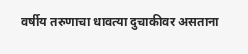वर्षीय तरुणाचा धावत्या दुचाकीवर असताना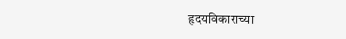हृदयविकाराच्या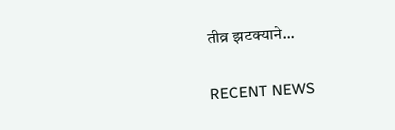तीव्र झटक्याने...

RECENT NEWS